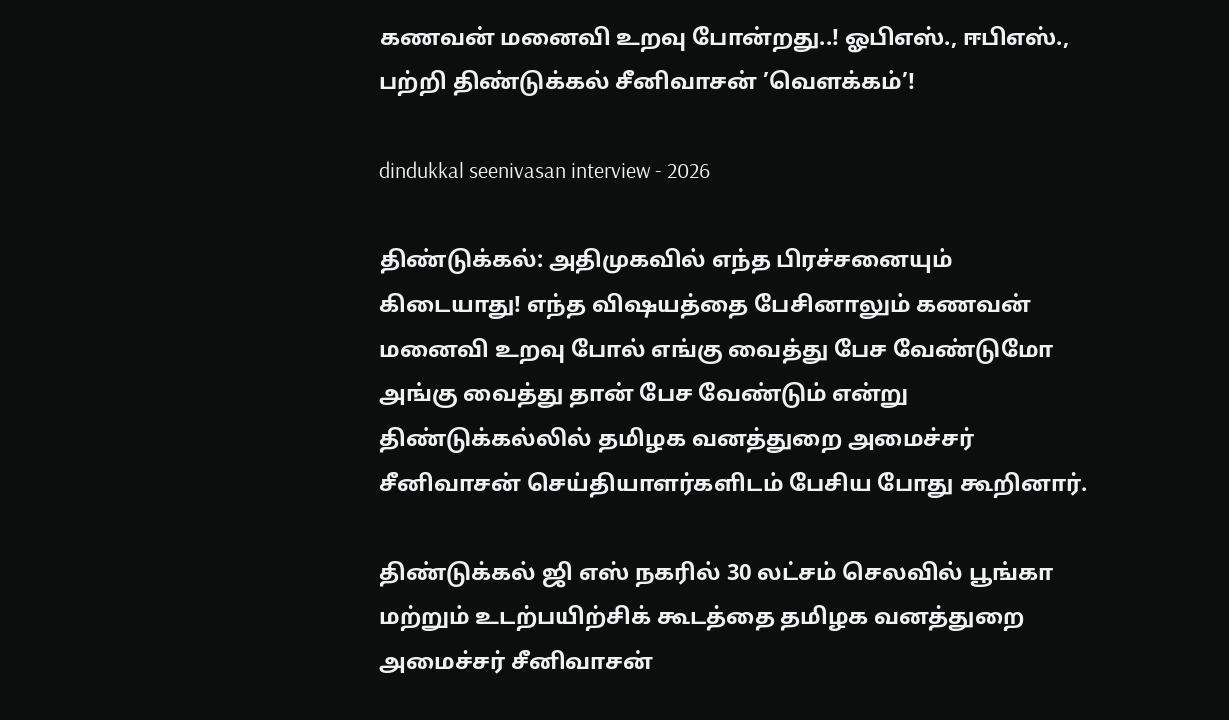கணவன் மனைவி உறவு போன்றது..! ஓபிஎஸ்., ஈபிஎஸ்., பற்றி திண்டுக்கல் சீனிவாசன் ’வெளக்கம்’!

dindukkal seenivasan interview - 2026

திண்டுக்கல்: அதிமுகவில் எந்த பிரச்சனையும் கிடையாது! எந்த விஷயத்தை பேசினாலும் கணவன் மனைவி உறவு போல் எங்கு வைத்து பேச வேண்டுமோ அங்கு வைத்து தான் பேச வேண்டும் என்று திண்டுக்கல்லில் தமிழக வனத்துறை அமைச்சர் சீனிவாசன் செய்தியாளர்களிடம் பேசிய போது கூறினார்.

திண்டுக்கல் ஜி எஸ் நகரில் 30 லட்சம் செலவில் பூங்கா மற்றும் உடற்பயிற்சிக் கூடத்தை தமிழக வனத்துறை அமைச்சர் சீனிவாசன்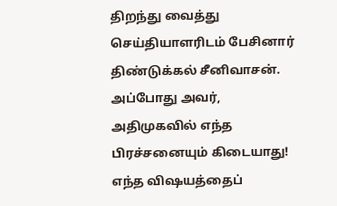திறந்து வைத்து செய்தியாளரிடம் பேசினார் திண்டுக்கல் சீனிவாசன். அப்போது அவர்,  அதிமுகவில் எந்த பிரச்சனையும் கிடையாது! எந்த விஷயத்தைப்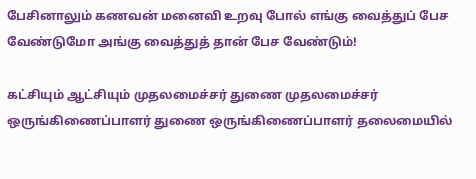பேசினாலும் கணவன் மனைவி உறவு போல் எங்கு வைத்துப் பேச வேண்டுமோ அங்கு வைத்துத் தான் பேச வேண்டும்!

கட்சியும் ஆட்சியும் முதலமைச்சர் துணை முதலமைச்சர் ஒருங்கிணைப்பாளர் துணை ஒருங்கிணைப்பாளர் தலைமையில்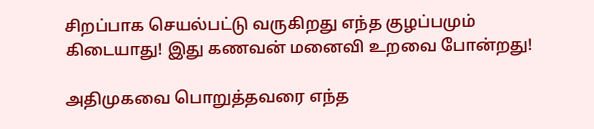சிறப்பாக செயல்பட்டு வருகிறது எந்த குழப்பமும் கிடையாது! இது கணவன் மனைவி உறவை போன்றது!

அதிமுகவை பொறுத்தவரை எந்த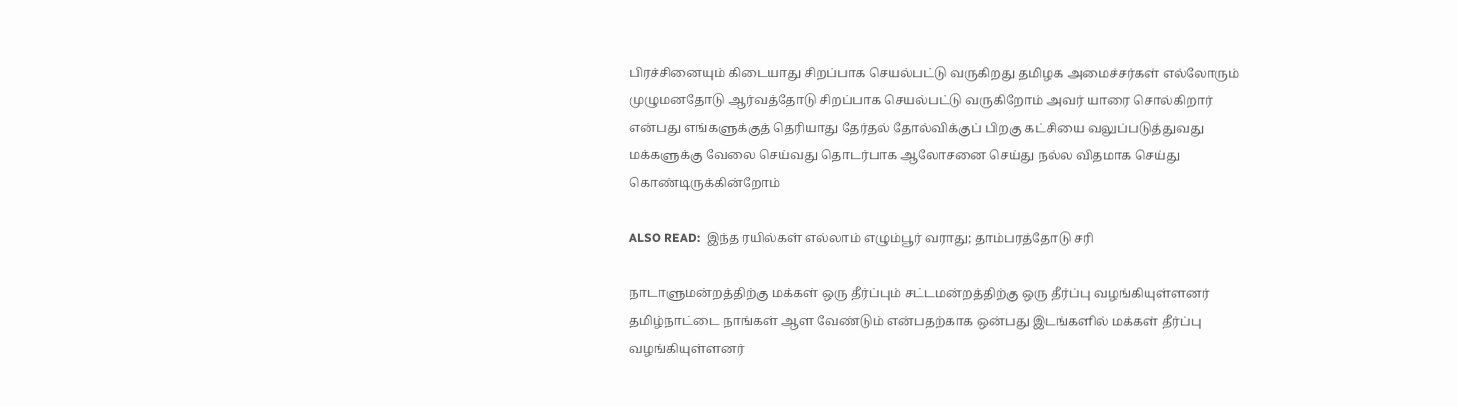பிரச்சினையும் கிடையாது சிறப்பாக செயல்பட்டு வருகிறது தமிழக அமைச்சர்கள் எல்லோரும் முழுமனதோடு ஆர்வத்தோடு சிறப்பாக செயல்பட்டு வருகிறோம் அவர் யாரை சொல்கிறார் என்பது எங்களுக்குத் தெரியாது தேர்தல் தோல்விக்குப் பிறகு கட்சியை வலுப்படுத்துவது மக்களுக்கு வேலை செய்வது தொடர்பாக ஆலோசனை செய்து நல்ல விதமாக செய்து கொண்டிருக்கின்றோம்

ALSO READ:  இந்த ரயில்கள் எல்லாம் எழும்பூர் வராது; தாம்பரத்தோடு சரி

நாடாளுமன்றத்திற்கு மக்கள் ஒரு தீர்ப்பும் சட்டமன்றத்திற்கு ஒரு தீர்ப்பு வழங்கியுள்ளனர் தமிழ்நாட்டை நாங்கள் ஆள வேண்டும் என்பதற்காக ஒன்பது இடங்களில் மக்கள் தீர்ப்பு வழங்கியுள்ளனர்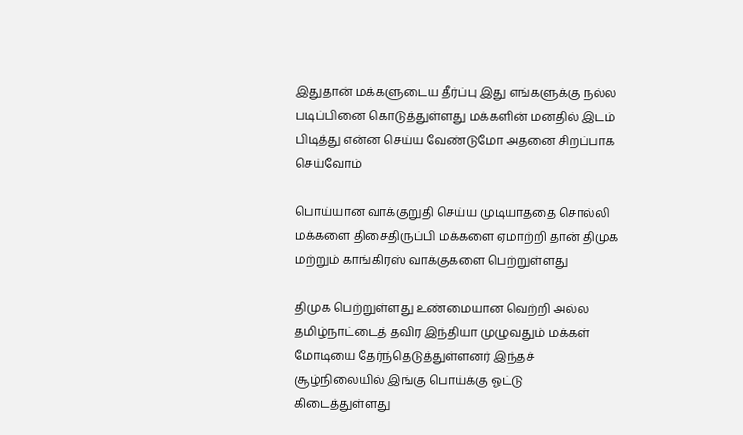இதுதான் மக்களுடைய தீர்ப்பு இது எங்களுக்கு நல்ல படிப்பினை கொடுத்துள்ளது மக்களின் மனதில் இடம் பிடித்து என்ன செய்ய வேண்டுமோ அதனை சிறப்பாக செய்வோம்

பொய்யான வாக்குறுதி செய்ய முடியாததை சொல்லி மக்களை திசைதிருப்பி மக்களை ஏமாற்றி தான் திமுக மற்றும் காங்கிரஸ் வாக்குகளை பெற்றுள்ளது

திமுக பெற்றுள்ளது உண்மையான வெற்றி அல்ல தமிழ்நாட்டைத் தவிர இந்தியா முழுவதும் மக்கள் மோடியை தேர்ந்தெடுத்துள்ளனர் இந்தச் சூழ்நிலையில் இங்கு பொய்க்கு ஓட்டு கிடைத்துள்ளது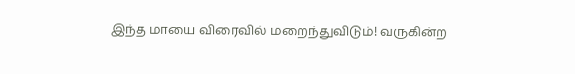இந்த மாயை விரைவில் மறைந்துவிடும்! வருகின்ற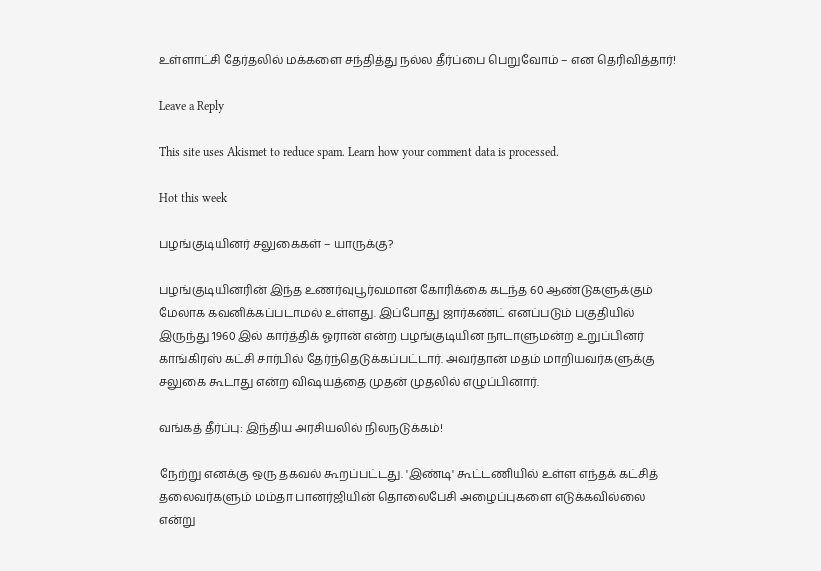உள்ளாட்சி தேர்தலில் மக்களை சந்தித்து நல்ல தீர்ப்பை பெறுவோம் – என தெரிவித்தார்!

Leave a Reply

This site uses Akismet to reduce spam. Learn how your comment data is processed.

Hot this week

பழங்குடியினர் சலுகைகள் – யாருக்கு?

பழங்குடியினரின் இந்த உணர்வுபூர்வமான கோரிக்கை கடந்த 60 ஆண்டுகளுக்கும் மேலாக கவனிக்கப்படாமல் உள்ளது. இப்போது ஜார்கண்ட் எனப்படும் பகுதியில் இருந்து 1960 இல் கார்த்திக் ஓரான் என்ற பழங்குடியின நாடாளுமன்ற உறுப்பினர் காங்கிரஸ் கட்சி சார்பில் தேர்ந்தெடுக்கப்பட்டார். அவர்தான் மதம் மாறியவர்களுக்கு சலுகை கூடாது என்ற விஷயத்தை முதன் முதலில் எழுப்பினார்.

வங்கத் தீர்ப்பு: இந்திய அரசியலில் நிலநடுக்கம்!

நேற்று எனக்கு ஒரு தகவல் கூறப்பட்டது. 'இண்டி' கூட்டணியில் உள்ள எந்தக் கட்சித் தலைவர்களும் மம்தா பானர்ஜியின் தொலைபேசி அழைப்புகளை எடுக்கவில்லை என்று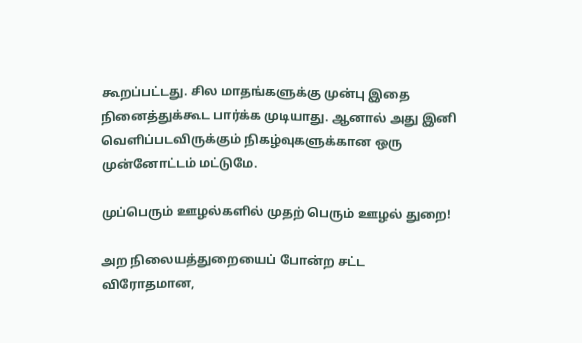கூறப்பட்டது. சில மாதங்களுக்கு முன்பு இதை நினைத்துக்கூட பார்க்க முடியாது. ஆனால் அது இனி வெளிப்படவிருக்கும் நிகழ்வுகளுக்கான ஒரு முன்னோட்டம் மட்டுமே.

முப்பெரும் ஊழல்களில் முதற் பெரும் ஊழல் துறை!

அற நிலையத்துறையைப் போன்ற சட்ட விரோதமான,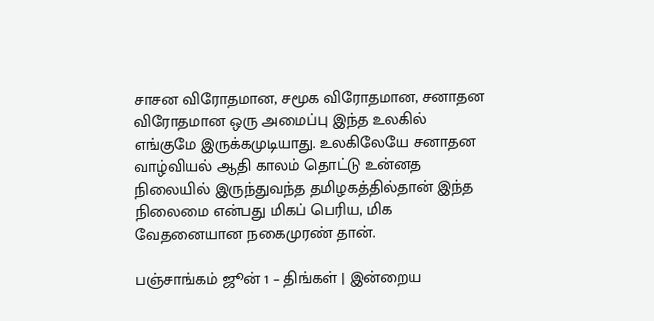சாசன விரோதமான, சமூக விரோதமான, சனாதன விரோதமான ஒரு அமைப்பு இந்த உலகில் எங்குமே இருக்கமுடியாது. உலகிலேயே சனாதன வாழ்வியல் ஆதி காலம் தொட்டு உன்னத நிலையில் இருந்துவந்த தமிழகத்தில்தான் இந்த நிலைமை என்பது மிகப் பெரிய, மிக வேதனையான நகைமுரண் தான்.

பஞ்சாங்கம் ஜூன் 1 – திங்கள் | இன்றைய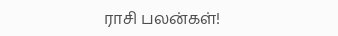ராசி பலன்கள்!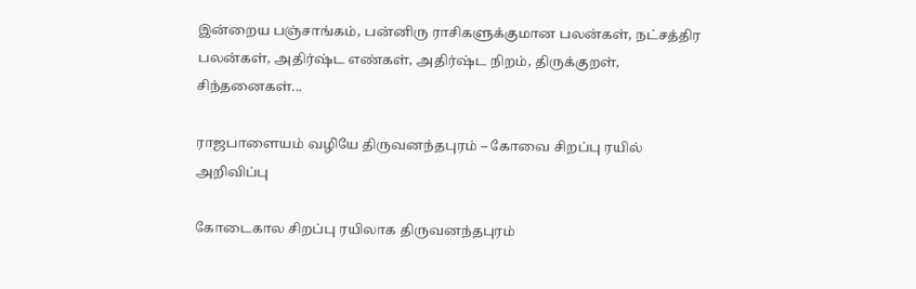இன்றைய பஞ்சாங்கம், பன்னிரு ராசிகளுக்குமான பலன்கள், நட்சத்திர பலன்கள், அதிர்ஷ்ட எண்கள், அதிர்ஷ்ட நிறம், திருக்குறள், சிந்தனைகள்...

ராஜபாளையம் வழியே திருவனந்தபுரம் – கோவை சிறப்பு ரயில் அறிவிப்பு

கோடைகால சிறப்பு ரயிலாக திருவனந்தபுரம்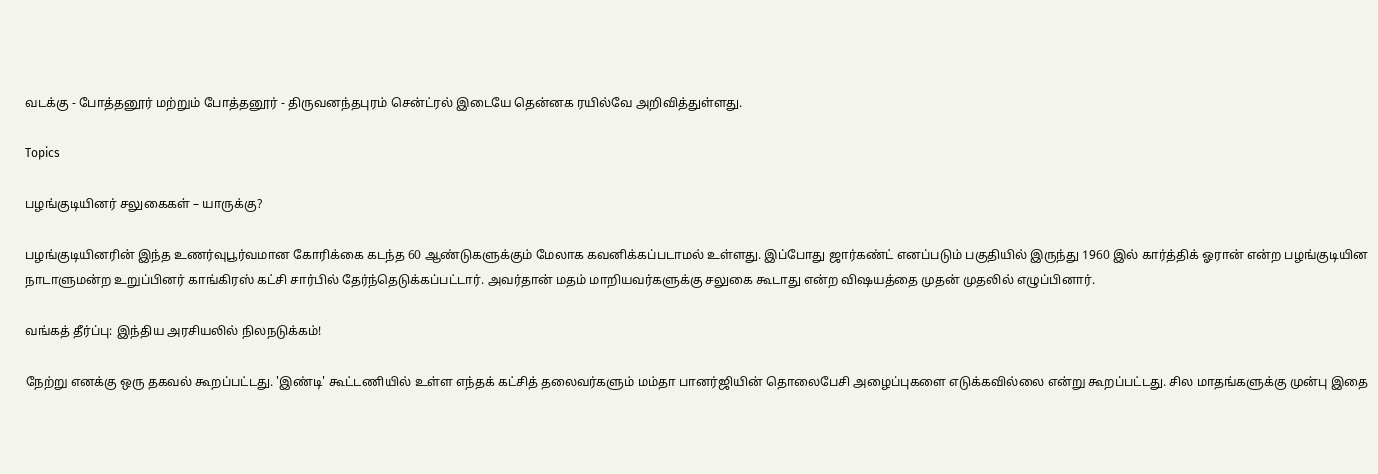வடக்கு - போத்தனூர் மற்றும் போத்தனூர் - திருவனந்தபுரம் சென்ட்ரல் இடையே தென்னக ரயில்வே அறிவித்துள்ளது.

Topics

பழங்குடியினர் சலுகைகள் – யாருக்கு?

பழங்குடியினரின் இந்த உணர்வுபூர்வமான கோரிக்கை கடந்த 60 ஆண்டுகளுக்கும் மேலாக கவனிக்கப்படாமல் உள்ளது. இப்போது ஜார்கண்ட் எனப்படும் பகுதியில் இருந்து 1960 இல் கார்த்திக் ஓரான் என்ற பழங்குடியின நாடாளுமன்ற உறுப்பினர் காங்கிரஸ் கட்சி சார்பில் தேர்ந்தெடுக்கப்பட்டார். அவர்தான் மதம் மாறியவர்களுக்கு சலுகை கூடாது என்ற விஷயத்தை முதன் முதலில் எழுப்பினார்.

வங்கத் தீர்ப்பு: இந்திய அரசியலில் நிலநடுக்கம்!

நேற்று எனக்கு ஒரு தகவல் கூறப்பட்டது. 'இண்டி' கூட்டணியில் உள்ள எந்தக் கட்சித் தலைவர்களும் மம்தா பானர்ஜியின் தொலைபேசி அழைப்புகளை எடுக்கவில்லை என்று கூறப்பட்டது. சில மாதங்களுக்கு முன்பு இதை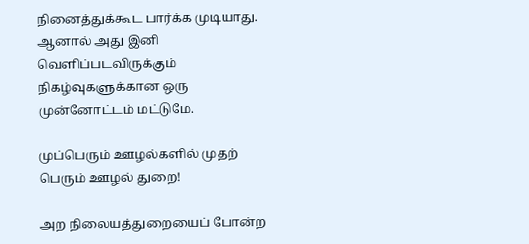நினைத்துக்கூட பார்க்க முடியாது. ஆனால் அது இனி வெளிப்படவிருக்கும் நிகழ்வுகளுக்கான ஒரு முன்னோட்டம் மட்டுமே.

முப்பெரும் ஊழல்களில் முதற் பெரும் ஊழல் துறை!

அற நிலையத்துறையைப் போன்ற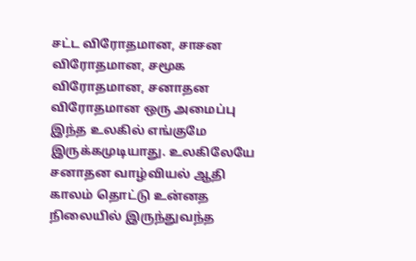சட்ட விரோதமான, சாசன விரோதமான, சமூக விரோதமான, சனாதன விரோதமான ஒரு அமைப்பு இந்த உலகில் எங்குமே இருக்கமுடியாது. உலகிலேயே சனாதன வாழ்வியல் ஆதி காலம் தொட்டு உன்னத நிலையில் இருந்துவந்த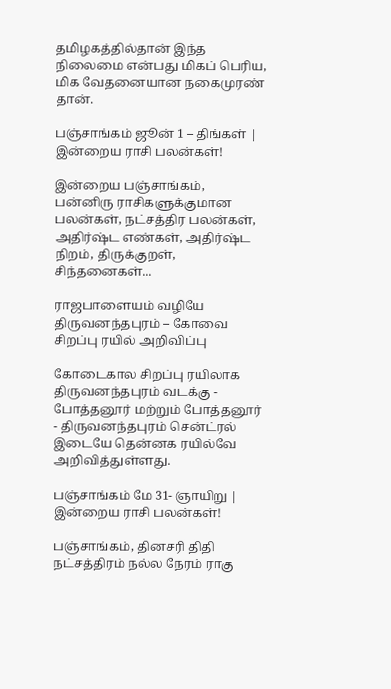தமிழகத்தில்தான் இந்த நிலைமை என்பது மிகப் பெரிய, மிக வேதனையான நகைமுரண் தான்.

பஞ்சாங்கம் ஜூன் 1 – திங்கள் | இன்றைய ராசி பலன்கள்!

இன்றைய பஞ்சாங்கம், பன்னிரு ராசிகளுக்குமான பலன்கள், நட்சத்திர பலன்கள், அதிர்ஷ்ட எண்கள், அதிர்ஷ்ட நிறம், திருக்குறள், சிந்தனைகள்...

ராஜபாளையம் வழியே திருவனந்தபுரம் – கோவை சிறப்பு ரயில் அறிவிப்பு

கோடைகால சிறப்பு ரயிலாக திருவனந்தபுரம் வடக்கு - போத்தனூர் மற்றும் போத்தனூர் - திருவனந்தபுரம் சென்ட்ரல் இடையே தென்னக ரயில்வே அறிவித்துள்ளது.

பஞ்சாங்கம் மே 31- ஞாயிறு | இன்றைய ராசி பலன்கள்!

பஞ்சாங்கம், தினசரி திதி நட்சத்திரம் நல்ல நேரம் ராகு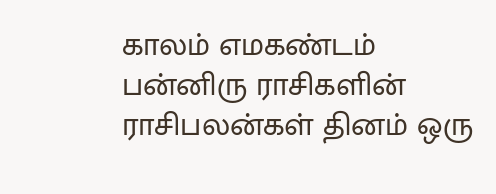காலம் எமகண்டம் பன்னிரு ராசிகளின் ராசிபலன்கள் தினம் ஒரு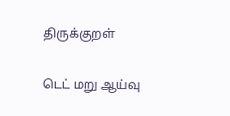திருக்குறள்

டெட் மறு ஆய்வு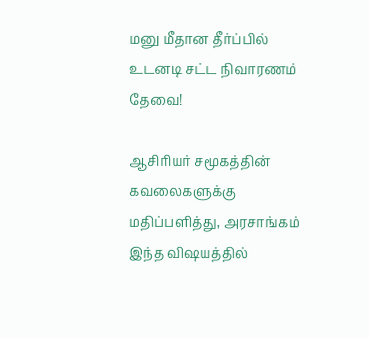மனு மீதான தீர்ப்பில் உடனடி சட்ட நிவாரணம் தேவை!

ஆசிரியர் சமூகத்தின் கவலைகளுக்கு மதிப்பளித்து, அரசாங்கம் இந்த விஷயத்தில்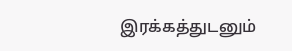இரக்கத்துடனும்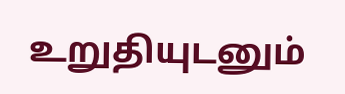உறுதியுடனும்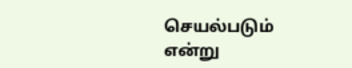செயல்படும் என்று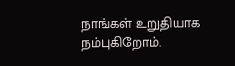நாங்கள் உறுதியாக நம்புகிறோம்.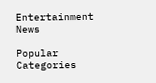Entertainment News

Popular Categories